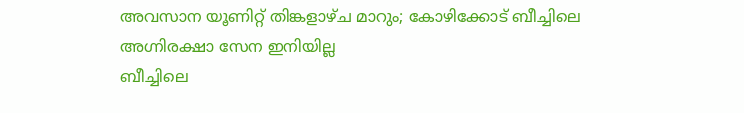അവസാന യൂണിറ്റ് തിങ്കളാഴ്ച മാറും; കോഴിക്കോട് ബീച്ചിലെ അഗ്നിരക്ഷാ സേന ഇനിയില്ല
ബീച്ചിലെ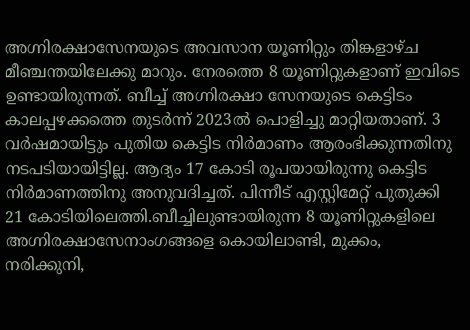അഗ്നിരക്ഷാസേനയുടെ അവസാന യൂണിറ്റും തിങ്കളാഴ്ച മീഞ്ചന്തയിലേക്കു മാറും. നേരത്തെ 8 യൂണിറ്റുകളാണ് ഇവിടെ ഉണ്ടായിരുന്നത്. ബീച്ച് അഗ്നിരക്ഷാ സേനയുടെ കെട്ടിടം കാലപ്പഴക്കത്തെ തുടർന്ന് 2023ൽ പൊളിച്ചു മാറ്റിയതാണ്. 3 വർഷമായിട്ടും പുതിയ കെട്ടിട നിർമാണം ആരംഭിക്കുന്നതിനു നടപടിയായിട്ടില്ല. ആദ്യം 17 കോടി രൂപയായിരുന്നു കെട്ടിട നിർമാണത്തിനു അനുവദിച്ചത്. പിന്നീട് എസ്റ്റിമേറ്റ് പുതുക്കി 21 കോടിയിലെത്തി.ബീച്ചിലുണ്ടായിരുന്ന 8 യൂണിറ്റുകളിലെ അഗ്നിരക്ഷാസേനാംഗങ്ങളെ കൊയിലാണ്ടി, മുക്കം, നരിക്കുനി,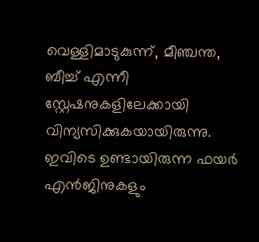വെള്ളിമാടുകുന്ന്, മീഞ്ചന്ത, ബീച്ച് എന്നീ സ്റ്റേഷനുകളിലേക്കായി വിന്യസിക്കുകയായിരുന്നു. ഇവിടെ ഉണ്ടായിരുന്ന ഫയർ എൻജിനുകളും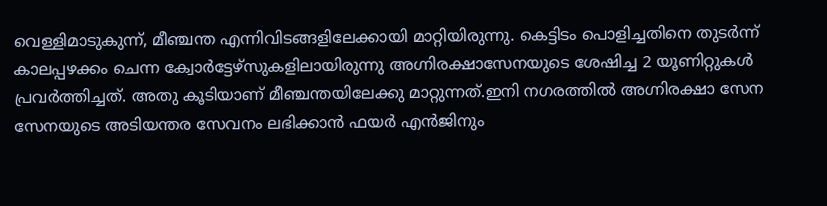വെള്ളിമാടുകുന്ന്, മീഞ്ചന്ത എന്നിവിടങ്ങളിലേക്കായി മാറ്റിയിരുന്നു. കെട്ടിടം പൊളിച്ചതിനെ തുടർന്ന് കാലപ്പഴക്കം ചെന്ന ക്വോർട്ടേഴ്സുകളിലായിരുന്നു അഗ്നിരക്ഷാസേനയുടെ ശേഷിച്ച 2 യൂണിറ്റുകൾ പ്രവർത്തിച്ചത്. അതു കൂടിയാണ് മീഞ്ചന്തയിലേക്കു മാറ്റുന്നത്.ഇനി നഗരത്തിൽ അഗ്നിരക്ഷാ സേന സേനയുടെ അടിയന്തര സേവനം ലഭിക്കാൻ ഫയർ എൻജിനും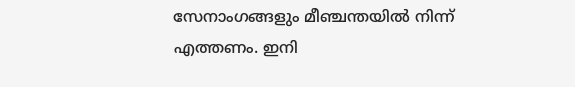സേനാംഗങ്ങളും മീഞ്ചന്തയിൽ നിന്ന് എത്തണം. ഇനി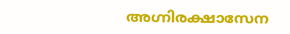അഗ്നിരക്ഷാസേന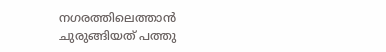നഗരത്തിലെത്താൻ ചുരുങ്ങിയത് പത്തു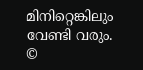മിനിറ്റെങ്കിലും വേണ്ടി വരും.
©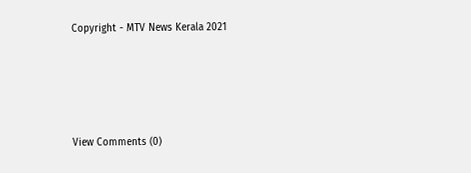Copyright - MTV News Kerala 2021





View Comments (0)